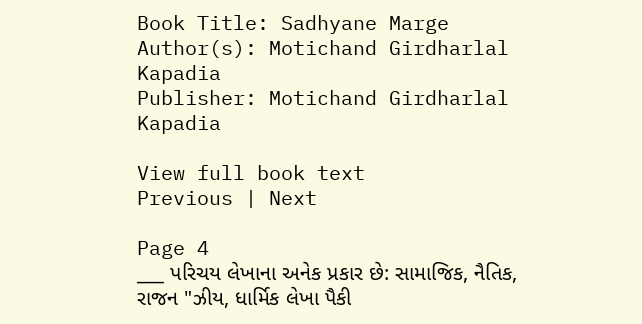Book Title: Sadhyane Marge
Author(s): Motichand Girdharlal Kapadia
Publisher: Motichand Girdharlal Kapadia

View full book text
Previous | Next

Page 4
___ પરિચય લેખાના અનેક પ્રકાર છે: સામાજિક, નૈતિક, રાજન "ઝીય, ધાર્મિક લેખા પૈકી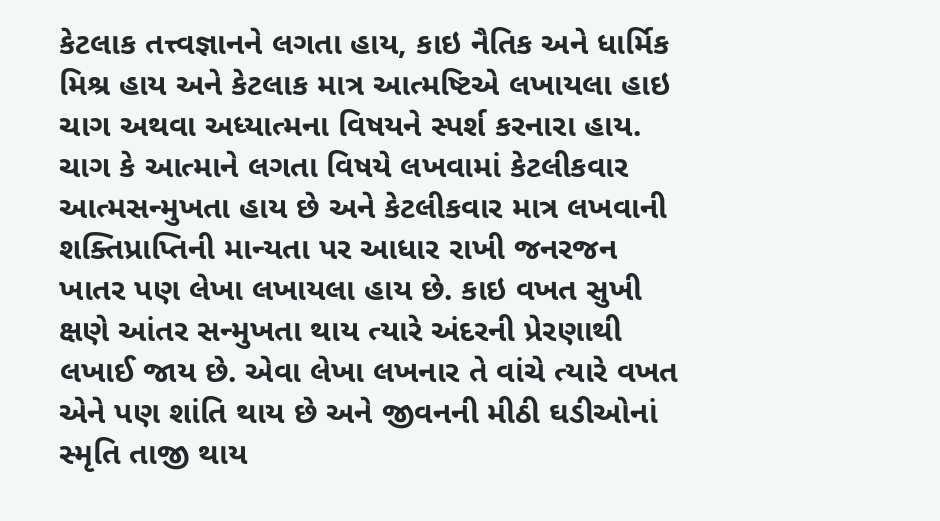કેટલાક તત્ત્વજ્ઞાનને લગતા હાય, કાઇ નૈતિક અને ધાર્મિક મિશ્ર હાય અને કેટલાક માત્ર આત્મષ્ટિએ લખાયલા હાઇ ચાગ અથવા અધ્યાત્મના વિષયને સ્પર્શ કરનારા હાય. ચાગ કે આત્માને લગતા વિષયે લખવામાં કેટલીકવાર આત્મસન્મુખતા હાય છે અને કેટલીકવાર માત્ર લખવાની શક્તિપ્રાપ્તિની માન્યતા પર આધાર રાખી જનરજન ખાતર પણ લેખા લખાયલા હાય છે. કાઇ વખત સુખી ક્ષણે આંતર સન્મુખતા થાય ત્યારે અંદરની પ્રેરણાથી લખાઈ જાય છે. એવા લેખા લખનાર તે વાંચે ત્યારે વખત એને પણ શાંતિ થાય છે અને જીવનની મીઠી ઘડીઓનાં સ્મૃતિ તાજી થાય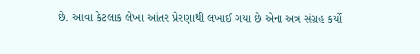છે. આવા કેટલાક લેખા આંતર પ્રેરણાથી લખાઈ ગયા છે એના અત્ર સંગ્રહ કર્યો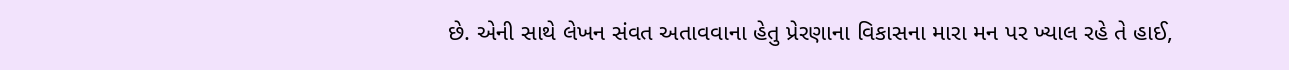છે. એની સાથે લેખન સંવત અતાવવાના હેતુ પ્રેરણાના વિકાસના મારા મન પર ખ્યાલ રહે તે હાઈ,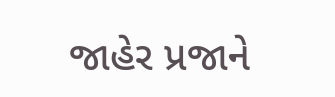જાહેર પ્રજાને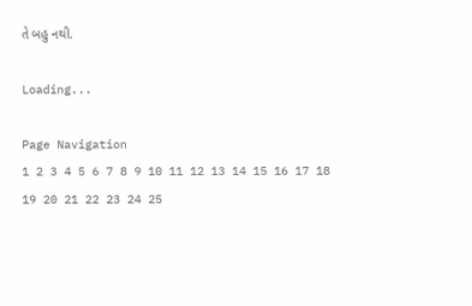તે બહુ નથી.

Loading...

Page Navigation
1 2 3 4 5 6 7 8 9 10 11 12 13 14 15 16 17 18 19 20 21 22 23 24 25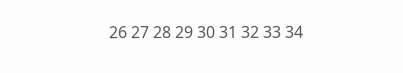26 27 28 29 30 31 32 33 34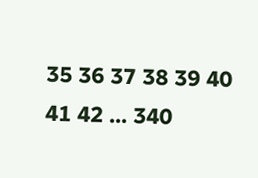35 36 37 38 39 40 41 42 ... 340